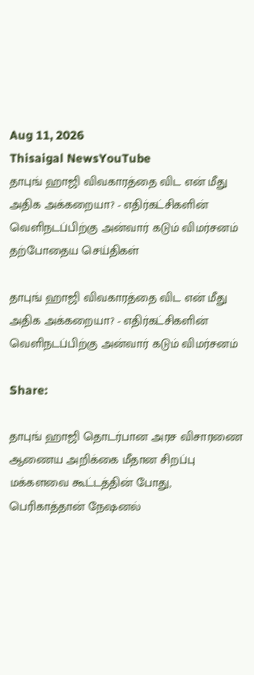Aug 11, 2026
Thisaigal NewsYouTube
தாபுங் ஹாஜி விவகாரத்தை விட என் மீது அதிக அக்கறையா? - எதிர்கட்சிகளின் வெளிநடப்பிற்கு அன்வார் கடும் விமர்சனம்
தற்போதைய செய்திகள்

தாபுங் ஹாஜி விவகாரத்தை விட என் மீது அதிக அக்கறையா? - எதிர்கட்சிகளின் வெளிநடப்பிற்கு அன்வார் கடும் விமர்சனம்

Share:

தாபுங் ஹாஜி தொடர்பான அரச விசாரணை ஆணைய அறிக்கை மீதான சிறப்பு மக்களவை கூட்டத்தின் போது, பெரிகாத்தான் நேஷனல்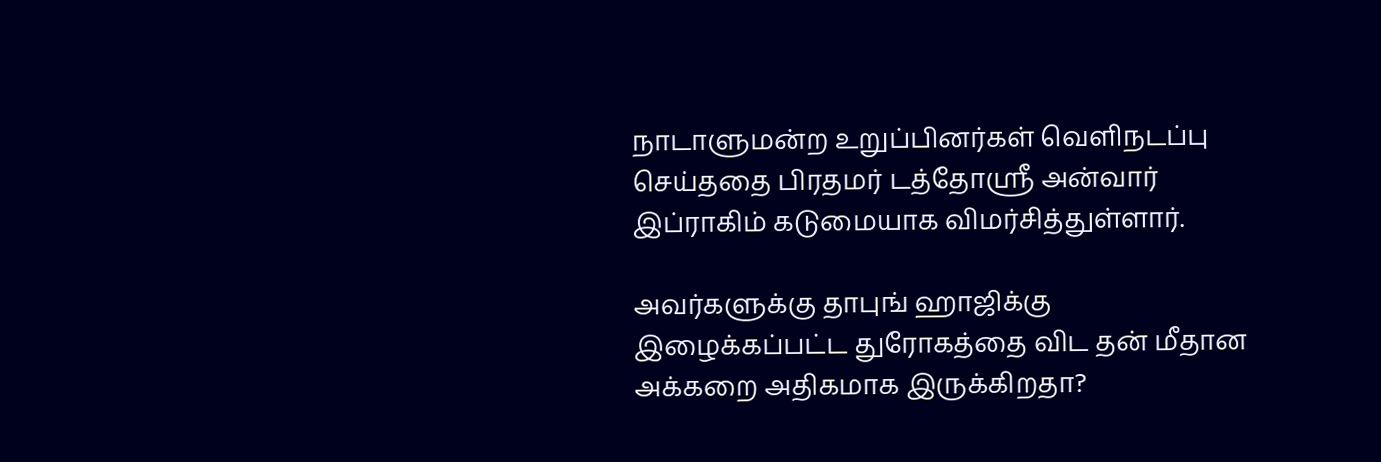நாடாளுமன்ற உறுப்பினர்கள் வெளிநடப்பு செய்ததை பிரதமர் டத்தோஸ்ரீ அன்வார் இப்ராகிம் கடுமையாக விமர்சித்துள்ளார்.

அவர்களுக்கு தாபுங் ஹாஜிக்கு இழைக்கப்பட்ட துரோகத்தை விட தன் மீதான அக்கறை அதிகமாக இருக்கிறதா?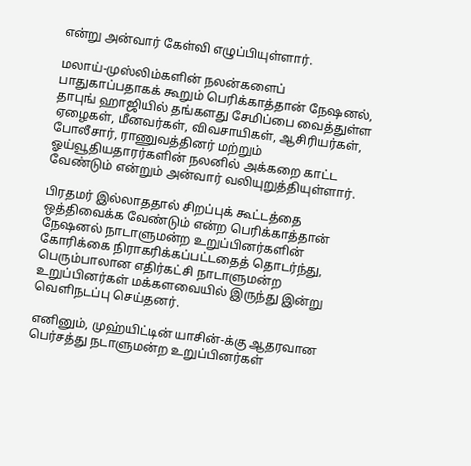என்று அன்வார் கேள்வி எழுப்பியுள்ளார்.

மலாய்-முஸ்லிம்களின் நலன்களைப் பாதுகாப்பதாகக் கூறும் பெரிக்காத்தான் நேஷனல், தாபுங் ஹாஜியில் தங்களது சேமிப்பை வைத்துள்ள ஏழைகள், மீனவர்கள், விவசாயிகள், ஆசிரியர்கள், போலீசார், ராணுவத்தினர் மற்றும் ஓய்வூதியதாரர்களின் நலனில் அக்கறை காட்ட வேண்டும் என்றும் அன்வார் வலியுறுத்தியுள்ளார்.

பிரதமர் இல்லாததால் சிறப்புக் கூட்டத்தை ஒத்திவைக்க வேண்டும் என்ற பெரிக்காத்தான் நேஷனல் நாடாளுமன்ற உறுப்பினர்களின் கோரிக்கை நிராகரிக்கப்பட்டதைத் தொடர்ந்து, பெரும்பாலான எதிர்கட்சி நாடாளுமன்ற உறுப்பினர்கள் மக்களவையில் இருந்து இன்று வெளிநடப்பு செய்தனர்.

எனினும், முஹ்யிட்டின் யாசின்-க்கு ஆதரவான பெர்சத்து நடாளுமன்ற உறுப்பினர்கள்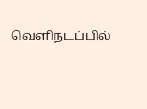வெளிநடப்பில்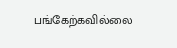பங்கேற்கவில்லை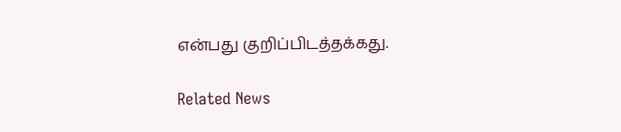என்பது குறிப்பிடத்தக்கது.

Related News